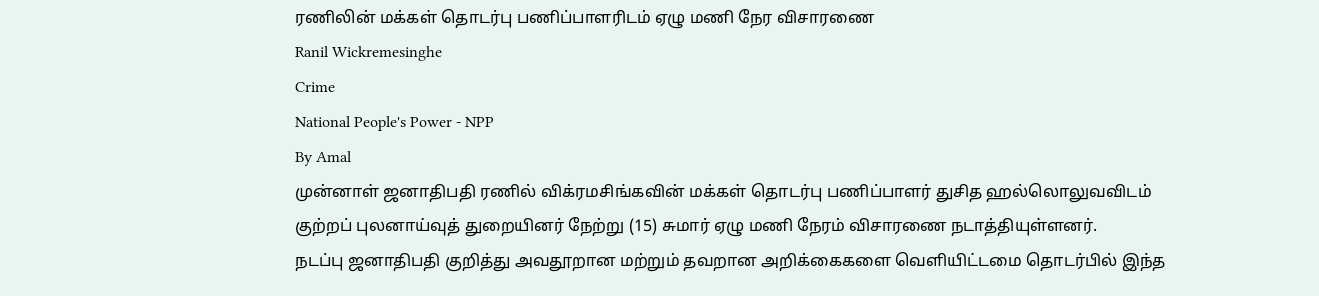ரணிலின் மக்கள் தொடர்பு பணிப்பாளரிடம் ஏழு மணி நேர விசாரணை
Ranil Wickremesinghe
Crime
National People's Power - NPP
By Amal
முன்னாள் ஜனாதிபதி ரணில் விக்ரமசிங்கவின் மக்கள் தொடர்பு பணிப்பாளர் துசித ஹல்லொலுவவிடம் குற்றப் புலனாய்வுத் துறையினர் நேற்று (15) சுமார் ஏழு மணி நேரம் விசாரணை நடாத்தியுள்ளனர்.
நடப்பு ஜனாதிபதி குறித்து அவதூறான மற்றும் தவறான அறிக்கைகளை வெளியிட்டமை தொடர்பில் இந்த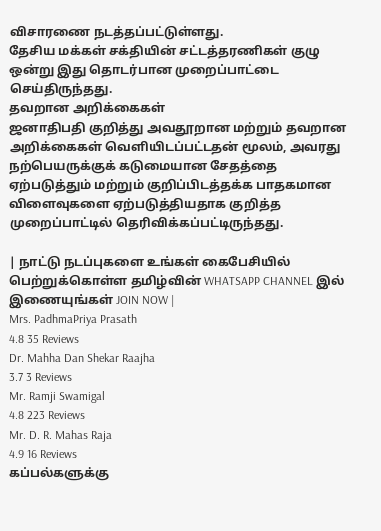விசாரணை நடத்தப்பட்டுள்ளது.
தேசிய மக்கள் சக்தியின் சட்டத்தரணிகள் குழு ஒன்று இது தொடர்பான முறைப்பாட்டை செய்திருந்தது.
தவறான அறிக்கைகள்
ஜனாதிபதி குறித்து அவதூறான மற்றும் தவறான அறிக்கைகள் வெளியிடப்பட்டதன் மூலம், அவரது நற்பெயருக்குக் கடுமையான சேதத்தை ஏற்படுத்தும் மற்றும் குறிப்பிடத்தக்க பாதகமான விளைவுகளை ஏற்படுத்தியதாக குறித்த முறைப்பாட்டில் தெரிவிக்கப்பட்டிருந்தது.

| நாட்டு நடப்புகளை உங்கள் கைபேசியில் பெற்றுக்கொள்ள தமிழ்வின் WHATSAPP CHANNEL இல் இணையுங்கள் JOIN NOW |
Mrs. PadhmaPriya Prasath
4.8 35 Reviews
Dr. Mahha Dan Shekar Raajha
3.7 3 Reviews
Mr. Ramji Swamigal
4.8 223 Reviews
Mr. D. R. Mahas Raja
4.9 16 Reviews
கப்பல்களுக்கு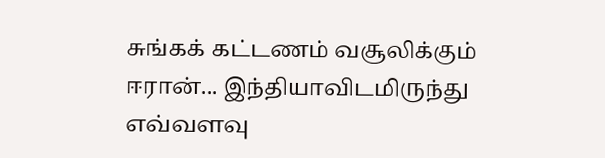சுங்கக் கட்டணம் வசூலிக்கும் ஈரான்... இந்தியாவிடமிருந்து எவ்வளவு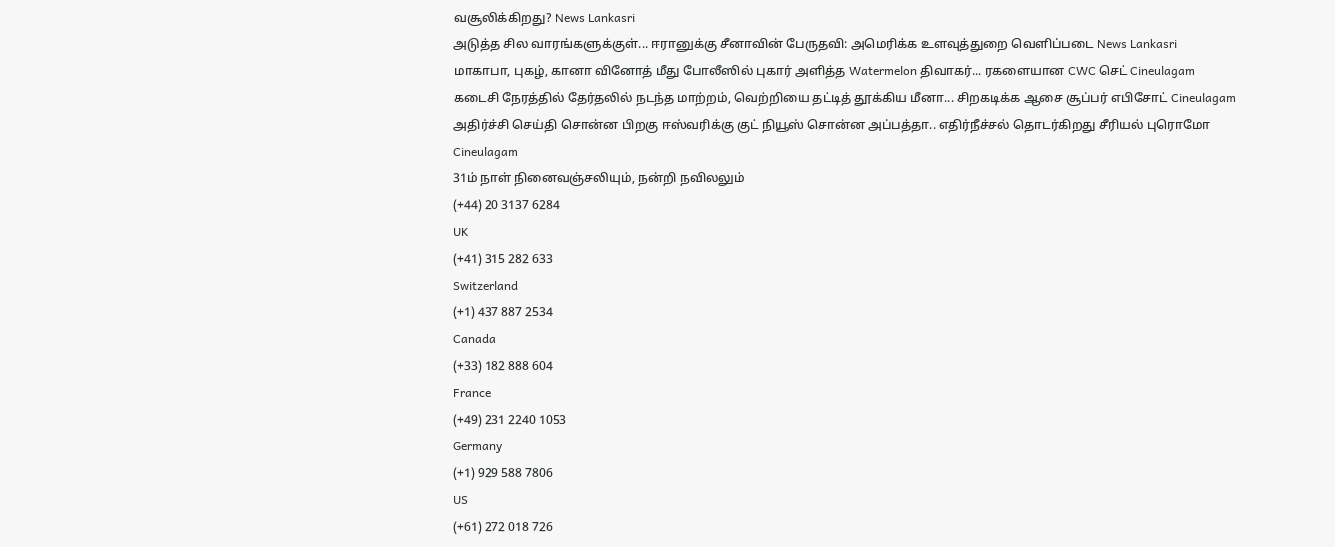வசூலிக்கிறது? News Lankasri
அடுத்த சில வாரங்களுக்குள்... ஈரானுக்கு சீனாவின் பேருதவி: அமெரிக்க உளவுத்துறை வெளிப்படை News Lankasri
மாகாபா, புகழ், கானா வினோத் மீது போலீஸில் புகார் அளித்த Watermelon திவாகர்... ரகளையான CWC செட் Cineulagam
கடைசி நேரத்தில் தேர்தலில் நடந்த மாற்றம், வெற்றியை தட்டித் தூக்கிய மீனா... சிறகடிக்க ஆசை சூப்பர் எபிசோட் Cineulagam
அதிர்ச்சி செய்தி சொன்ன பிறகு ஈஸ்வரிக்கு குட் நியூஸ் சொன்ன அப்பத்தா.. எதிர்நீச்சல் தொடர்கிறது சீரியல் புரொமோ Cineulagam
31ம் நாள் நினைவஞ்சலியும், நன்றி நவிலலும்
(+44) 20 3137 6284
UK
(+41) 315 282 633
Switzerland
(+1) 437 887 2534
Canada
(+33) 182 888 604
France
(+49) 231 2240 1053
Germany
(+1) 929 588 7806
US
(+61) 272 018 726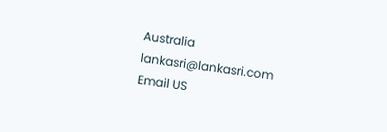Australia
lankasri@lankasri.com
Email US